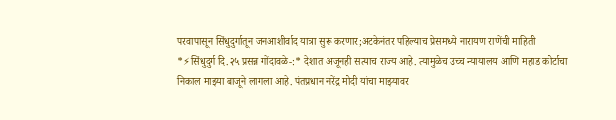परवापासून सिंधुदुर्गातून जनआशीर्वाद यात्रा सुरू करणार;अटकेनंतर पहिल्याच प्रेसमध्ये नारायण राणेंची माहिती
*⚡सिंधुदुर्ग दि.२५ प्रसन्न गोंदावळे-:* देशात अजूनही सत्याच राज्य आहे. त्यामुळेच उच्च न्यायालय आणि महाड कोर्टाचा निकाल माझ्या बाजूने लागला आहे. पंतप्रधान नरेंद्र मोदी यांचा माझ्यावर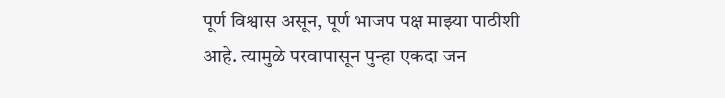पूर्ण विश्वास असून, पूर्ण भाजप पक्ष माझ्या पाठीशी आहे. त्यामुळे परवापासून पुन्हा एकदा जन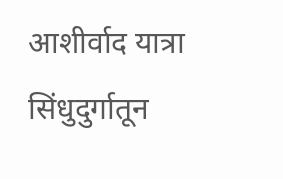आशीर्वाद यात्रा सिंधुदुर्गातून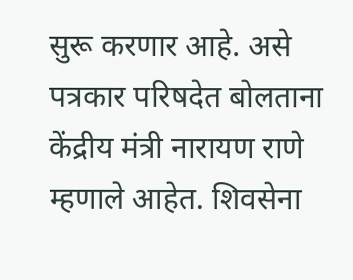सुरू करणार आहे. असे पत्रकार परिषदेत बोलताना केंद्रीय मंत्री नारायण राणे म्हणाले आहेत. शिवसेना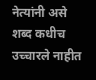नेत्यांनी असे शब्द कधीच उच्चारले नाहीत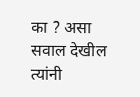का ? असा सवाल देखील त्यांनी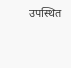उपस्थित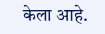केला आहे.